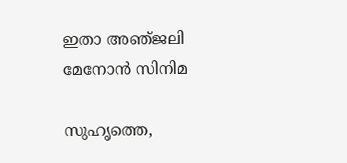ഇതാ അഞ്‌ജലി മേനോന്‍ സിനിമ

സുഹൃത്തെ,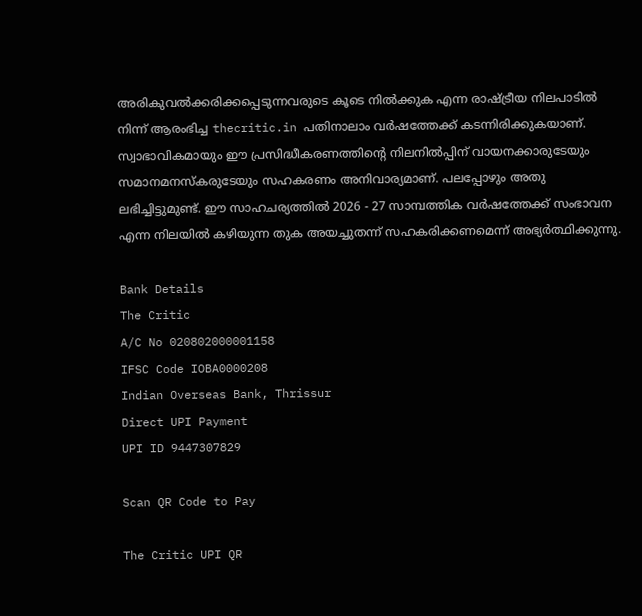അരികുവല്‍ക്കരിക്കപ്പെടുന്നവരുടെ കൂടെ നില്‍ക്കുക എന്ന രാഷ്ട്രീയ നിലപാടില്‍ നിന്ന് ആരംഭിച്ച thecritic.in പതിനാലാം വര്‍ഷത്തേക്ക് കടന്നിരിക്കുകയാണ്. സ്വാഭാവികമായും ഈ പ്രസിദ്ധീകരണത്തിന്റെ നിലനില്‍പ്പിന് വായനക്കാരുടേയും സമാനമനസ്‌കരുടേയും സഹകരണം അനിവാര്യമാണ്. പലപ്പോഴും അതു ലഭിച്ചിട്ടുമുണ്ട്. ഈ സാഹചര്യത്തില്‍ 2026 - 27 സാമ്പത്തിക വര്‍ഷത്തേക്ക് സംഭാവന എന്ന നിലയില്‍ കഴിയുന്ന തുക അയച്ചുതന്ന് സഹകരിക്കണമെന്ന് അഭ്യര്‍ത്ഥിക്കുന്നു.

Bank Details
The Critic
A/C No 020802000001158
IFSC Code IOBA0000208
Indian Overseas Bank, Thrissur
Direct UPI Payment
UPI ID 9447307829

Scan QR Code to Pay

The Critic UPI QR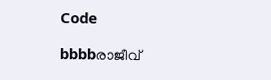Code

bbbbരാജീവ്‌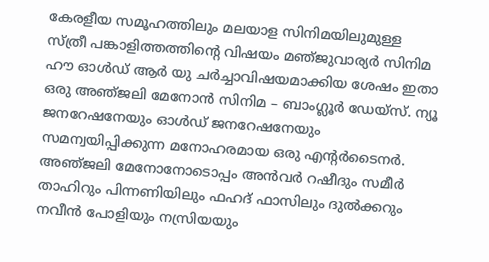കേരളീയ സമൂഹത്തിലും മലയാള സിനിമയിലുമുള്ള സ്‌ത്രീ പങ്കാളിത്തത്തിന്റെ വിഷയം മഞ്‌ജുവാര്യര്‍ സിനിമ ഹൗ ഓള്‍ഡ്‌ ആര്‍ യു ചര്‍ച്ചാവിഷയമാക്കിയ ശേഷം ഇതാ ഒരു അഞ്‌ജലി മേനോന്‍ സിനിമ – ബാംഗ്ലൂര്‍ ഡേയ്‌സ്‌. ന്യൂ ജനറേഷനേയും ഓള്‍ഡ്‌ ജനറേഷനേയും സമന്വയിപ്പിക്കുന്ന മനോഹരമായ ഒരു എന്റര്‍ടൈനര്‍. അഞ്‌ജലി മേനോനോടൊപ്പം അന്‍വര്‍ റഷീദും സമീര്‍ താഹിറും പിന്നണിയിലും ഫഹദ്‌ ഫാസിലും ദുല്‍ക്കറും നവീന്‍ പോളിയും നസ്രിയയും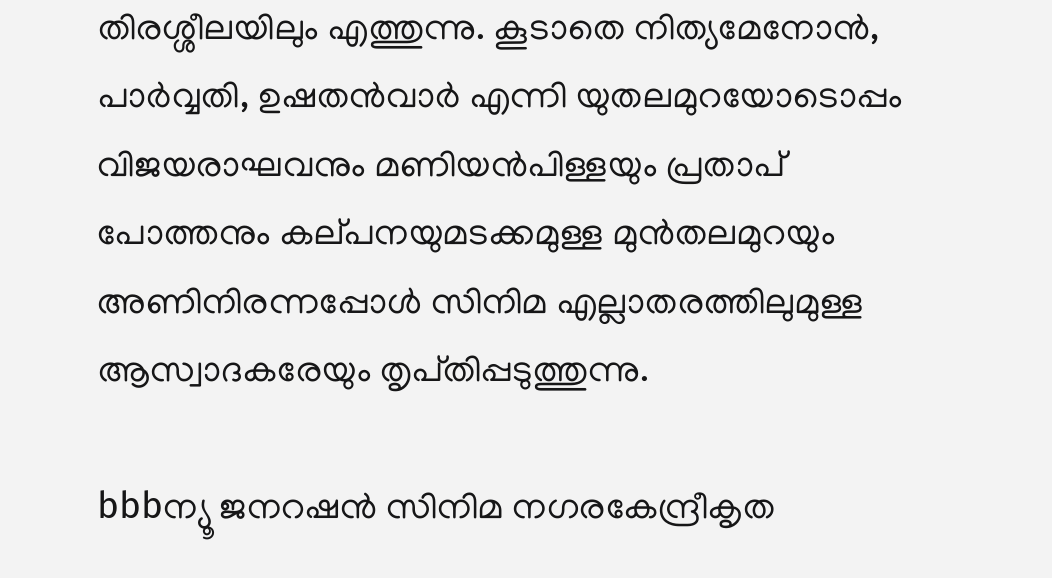തിരശ്ശീലയിലും എത്തുന്നു. കൂടാതെ നിത്യമേനോന്‍, പാര്‍വ്വതി, ഉഷതന്‍വാര്‍ എന്നി യുതലമുറയോടൊപ്പം വിജയരാഘവനും മണിയന്‍പിള്ളയും പ്രതാപ്‌ പോത്തനും കല്‌പനയുമടക്കമുള്ള മുന്‍തലമുറയും അണിനിരന്നപ്പോള്‍ സിനിമ എല്ലാതരത്തിലുമുള്ള ആസ്വാദകരേയും തൃപ്‌തിപ്പടുത്തുന്നു.

bbbന്യൂ ജനറഷന്‍ സിനിമ നഗരകേന്ദ്രീകൃത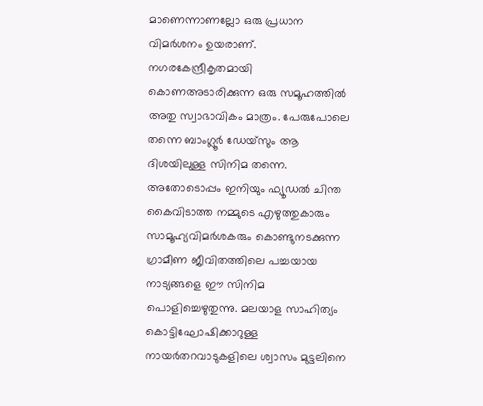മാണെന്നാണല്ലോ ഒരു പ്രധാന വിമര്‍ശനം ഉയരാണ്‌. നഗരകേന്ദ്രീകൃതമായി കൊണഅടാരിക്കുന്ന ഒരു സമൂഹത്തില്‍ അതു സ്വാഭാവികം മാത്രം. പേരുപോലെ തന്നെ ബാംഗ്ലൂര്‍ ഡേയ്‌സും ആ ദിശയിലുള്ള സിനിമ തന്നെ. അതോടൊപ്പം ഇനിയും ഫ്യൂഡല്‍ ചിന്ത കൈവിടാത്ത നമ്മുടെ എഴുത്തുകാരും സാമൂഹ്യവിമര്‍ശകരും കൊണ്ടുനടക്കുന്ന ഗ്രാമീണ ജീവിതത്തിലെ പച്ചയായ നാട്യങ്ങളെ ഈ സിനിമ പൊളിച്ചെഴുതുന്നു. മലയാള സാഹിത്യം കൊട്ടിഘോഷിക്കാറുള്ള നായര്‍തറവാടുകളിലെ ശ്വാസം മുട്ടലിനെ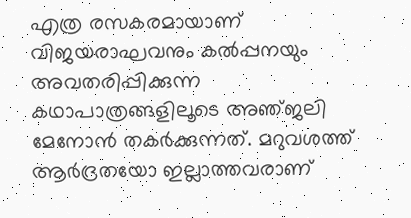എത്ര രസകരമായാണ്‌ വിജയരാഘവനും കല്‍പ്പനയും അവതരിപ്പിക്കുന്ന കഥാപാത്രങ്ങളിലൂടെ അഞ്‌ജലി മേനോന്‍ തകര്‍ക്കുന്നത്‌. മറുവശത്ത്‌ ആര്‍ദ്രതയോ ഇല്ലാത്തവരാണ്‌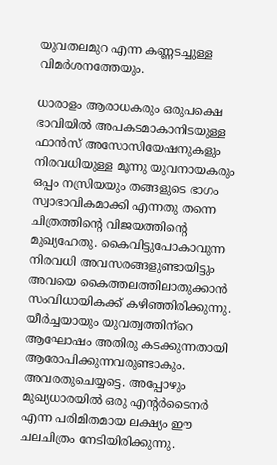യുവതലമുറ എന്ന കണ്ണടച്ചുള്ള വിമര്‍ശനത്തേയും.

ധാരാളം ആരാധകരും ഒരുപക്ഷെ ഭാവിയില്‍ അപകടമാകാനിടയുള്ള ഫാന്‍സ്‌ അസോസിയേഷനുകളും നിരവധിയുള്ള മൂന്നു യുവനായകരും ഒപ്പം നസ്രിയയും തങ്ങളുടെ ഭാഗം സ്വാഭാവികമാക്കി എന്നതു തന്നെ ചിത്രത്തിന്റെ വിജയത്തിന്റെ മുഖ്യഹേതു. കൈവിട്ടുപോകാവുന്ന നിരവധി അവസരങ്ങളുണ്ടായിട്ടും അവയെ കൈത്തലത്തിലാതുക്കാന്‍ സംവിധായികക്ക്‌ കഴിഞ്ഞിരിക്കുന്നു. യീര്‍ച്ചയായും യുവത്വത്തിന്‌റെ ആഘോഷം അതിരു കടക്കുന്നതായി ആരോപിക്കുന്നവരുണ്ടാകും. അവരതുചെയ്യട്ടെ. അപ്പോഴും മുഖ്യധാരയില്‍ ഒരു എന്റര്‍ടൈനര്‍ എന്ന പരിമിതമായ ലക്ഷ്യം ഈ ചലചിത്രം നേടിയിരിക്കുന്നു.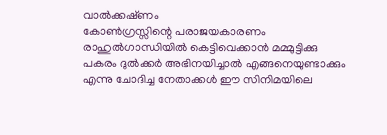വാല്‍ക്കഷ്‌ണം
കോണ്‍ഗ്രസ്സിന്റെ പരാജയകാരണം രാഹുല്‍ഗാന്ധിയില്‍ കെട്ടിവെക്കാന്‍ മമ്മുട്ടിക്കു പകരം ദുല്‍ക്കര്‍ അഭിനയിച്ചാല്‍ എങ്ങനെയുണ്ടാക്കും എന്നു ചോദിച്ച നേതാക്കള്‍ ഈ സിനിമയിലെ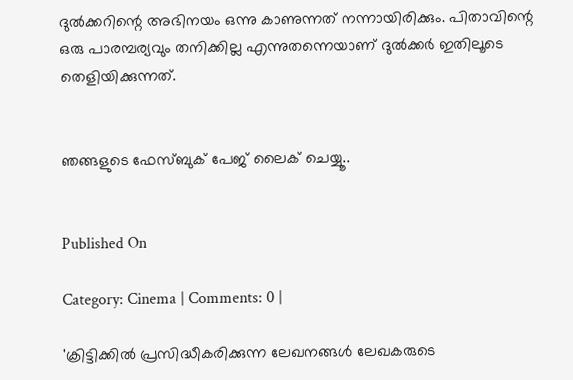ദുല്‍ക്കറിന്റെ അഭിനയം ഒന്നു കാണുന്നത്‌ നന്നായിരിക്കും. പിതാവിന്റെ ഒരു പാരമ്പര്യവും തനിക്കില്ല എന്നുതന്നെയാണ്‌ ദുല്‍ക്കര്‍ ഇതിലൂടെ തെളിയിക്കുന്നത്‌.


ഞങ്ങളുടെ ഫേസ്ബുക് പേജ് ലൈക് ചെയ്യൂ..


Published On

Category: Cinema | Comments: 0 |

'ക്രിട്ടിക്കില്‍ പ്രസിദ്ധീകരിക്കുന്ന ലേഖനങ്ങള്‍ ലേഖകരുടെ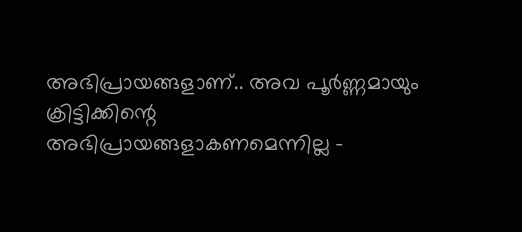അഭിപ്രായങ്ങളാണ്.. അവ പൂര്‍ണ്ണമായും ക്രിട്ടിക്കിന്റെ അഭിപ്രായങ്ങളാകണമെന്നില്ല -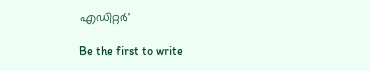എഡിറ്റര്‍'

Be the first to write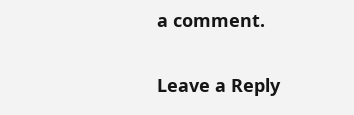a comment.

Leave a Reply